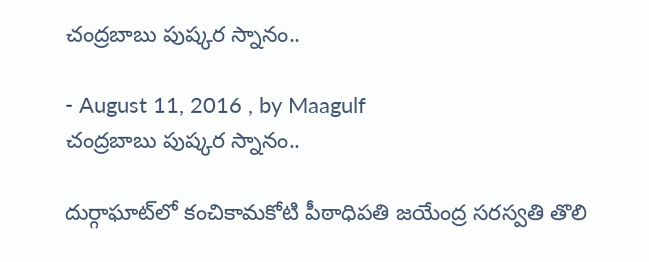చంద్రబాబు పుష్కర స్నానం..

- August 11, 2016 , by Maagulf
చంద్రబాబు పుష్కర స్నానం..

దుర్గాఘాట్‌లో కంచికామకోటి పీఠాధిపతి జయేంద్ర సరస్వతి తొలి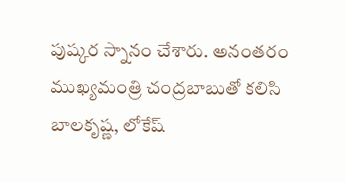పుష్కర స్నానం చేశారు. అనంతరం ముఖ్యమంత్రి చంద్రబాబుతో కలిసి బాలకృష్ణ, లోకేష్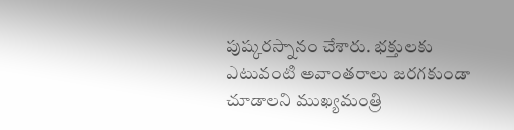పుష్కరస్నానం చేశారు. భక్తులకు ఎటువంటి అవాంతరాలు జరగకుండా చూడాలని ముఖ్యమంత్రి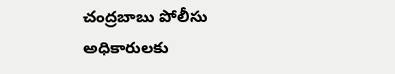చంద్రబాబు పోలీసు అధికారులకు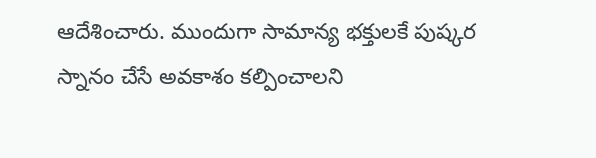ఆదేశించారు. ముందుగా సామాన్య భక్తులకే పుష్కర స్నానం చేసే అవకాశం కల్పించాలని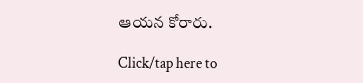ఆయన కోరారు.

Click/tap here to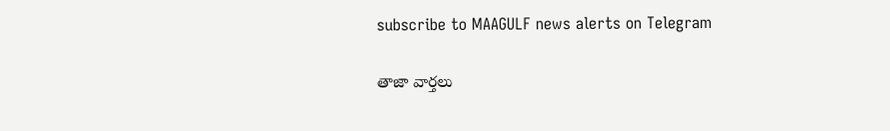subscribe to MAAGULF news alerts on Telegram

తాజా వార్తలు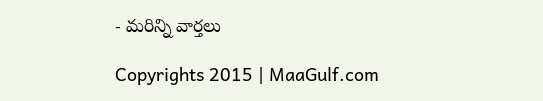- మరిన్ని వార్తలు

Copyrights 2015 | MaaGulf.com